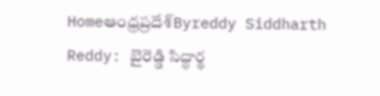Homeఆంధ్రప్రదేశ్‌Byreddy Siddharth Reddy: బైరెడ్డి సిద్ధార్థ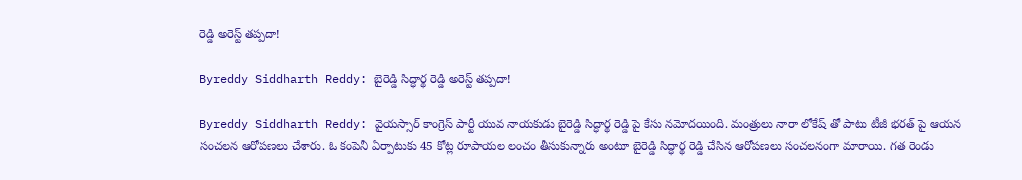రెడ్డి అరెస్ట్ తప్పదా!

Byreddy Siddharth Reddy: బైరెడ్డి సిద్ధార్థ రెడ్డి అరెస్ట్ తప్పదా!

Byreddy Siddharth Reddy: వైయస్సార్ కాంగ్రెస్ పార్టీ యువ నాయకుడు బైరెడ్డి సిద్ధార్థ రెడ్డి పై కేసు నమోదయింది. మంత్రులు నారా లోకేష్ తో పాటు టీజీ భరత్ పై ఆయన సంచలన ఆరోపణలు చేశారు. ఓ కంపెనీ ఏర్పాటుకు 45 కోట్ల రూపాయల లంచం తీసుకున్నారు అంటూ బైరెడ్డి సిద్ధార్థ రెడ్డి చేసిన ఆరోపణలు సంచలనంగా మారాయి. గత రెండు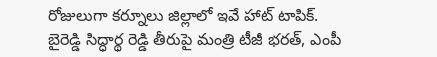రోజులుగా కర్నూలు జిల్లాలో ఇవే హాట్ టాపిక్. బైరెడ్డి సిద్ధార్థ రెడ్డి తీరుపై మంత్రి టీజీ భరత్, ఎంపీ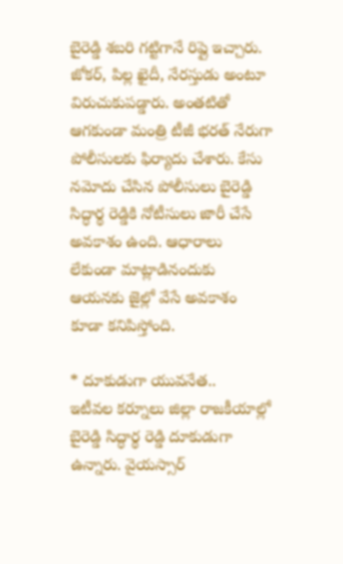బైరెడ్డి శబరి గట్టిగానే రిప్లై ఇచ్చారు. జోకర్, పిల్ల ఖైదీ, నేరస్తుడు అంటూ విరుచుకుపడ్డారు. అంతటితో ఆగకుండా మంత్రి టీజీ భరత్ నేరుగా పోలీసులకు ఫిర్యాదు చేశారు. కేసు నమోదు చేసిన పోలీసులు బైరెడ్డి సిద్ధార్థ రెడ్డికి నోటీసులు జారీ చేసే అవకాశం ఉంది. ఆధారాలు లేకుండా మాట్లాడినందుకు ఆయనకు జైల్లో వేసే అవకాశం కూడా కనిపిస్తోంది.

* దూకుడుగా యువనేత..
ఇటీవల కర్నూలు జిల్లా రాజకీయాల్లో బైరెడ్డి సిద్ధార్థ రెడ్డి దూకుడుగా ఉన్నారు. వైయస్సార్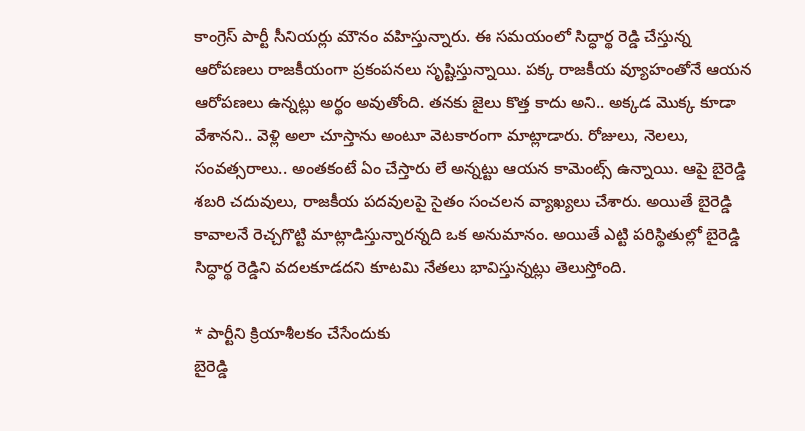కాంగ్రెస్ పార్టీ సీనియర్లు మౌనం వహిస్తున్నారు. ఈ సమయంలో సిద్ధార్థ రెడ్డి చేస్తున్న ఆరోపణలు రాజకీయంగా ప్రకంపనలు సృష్టిస్తున్నాయి. పక్క రాజకీయ వ్యూహంతోనే ఆయన ఆరోపణలు ఉన్నట్లు అర్థం అవుతోంది. తనకు జైలు కొత్త కాదు అని.. అక్కడ మొక్క కూడా వేశానని.. వెళ్లి అలా చూస్తాను అంటూ వెటకారంగా మాట్లాడారు. రోజులు, నెలలు, సంవత్సరాలు.. అంతకంటే ఏం చేస్తారు లే అన్నట్టు ఆయన కామెంట్స్ ఉన్నాయి. ఆపై బైరెడ్డి శబరి చదువులు, రాజకీయ పదవులపై సైతం సంచలన వ్యాఖ్యలు చేశారు. అయితే బైరెడ్డి కావాలనే రెచ్చగొట్టి మాట్లాడిస్తున్నారన్నది ఒక అనుమానం. అయితే ఎట్టి పరిస్థితుల్లో బైరెడ్డి సిద్ధార్థ రెడ్డిని వదలకూడదని కూటమి నేతలు భావిస్తున్నట్లు తెలుస్తోంది.

* పార్టీని క్రియాశీలకం చేసేందుకు
బైరెడ్డి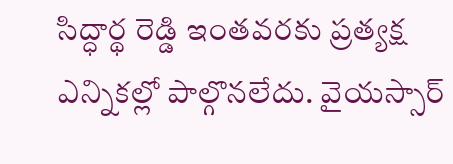సిద్ధార్థ రెడ్డి ఇంతవరకు ప్రత్యక్ష ఎన్నికల్లో పాల్గొనలేదు. వైయస్సార్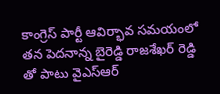కాంగ్రెస్ పార్టీ ఆవిర్భావ సమయంలో తన పెదనాన్న బైరెడ్డి రాజశేఖర్ రెడ్డి తో పాటు వైఎస్ఆర్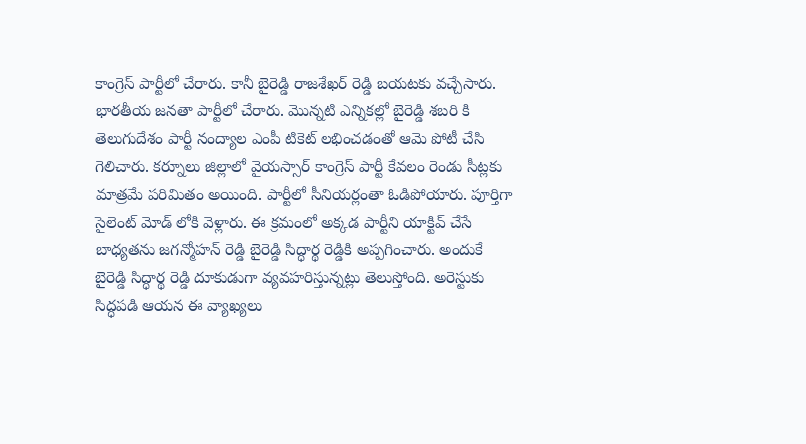కాంగ్రెస్ పార్టీలో చేరారు. కానీ బైరెడ్డి రాజశేఖర్ రెడ్డి బయటకు వచ్చేసారు. భారతీయ జనతా పార్టీలో చేరారు. మొన్నటి ఎన్నికల్లో బైరెడ్డి శబరి కి తెలుగుదేశం పార్టీ నంద్యాల ఎంపీ టికెట్ లభించడంతో ఆమె పోటీ చేసి గెలిచారు. కర్నూలు జిల్లాలో వైయస్సార్ కాంగ్రెస్ పార్టీ కేవలం రెండు సీట్లకు మాత్రమే పరిమితం అయింది. పార్టీలో సీనియర్లంతా ఓడిపోయారు. పూర్తిగా సైలెంట్ మోడ్ లోకి వెళ్లారు. ఈ క్రమంలో అక్కడ పార్టీని యాక్టివ్ చేసే బాధ్యతను జగన్మోహన్ రెడ్డి బైరెడ్డి సిద్ధార్థ రెడ్డికి అప్పగించారు. అందుకే బైరెడ్డి సిద్ధార్థ రెడ్డి దూకుడుగా వ్యవహరిస్తున్నట్లు తెలుస్తోంది. అరెస్టుకు సిద్ధపడి ఆయన ఈ వ్యాఖ్యలు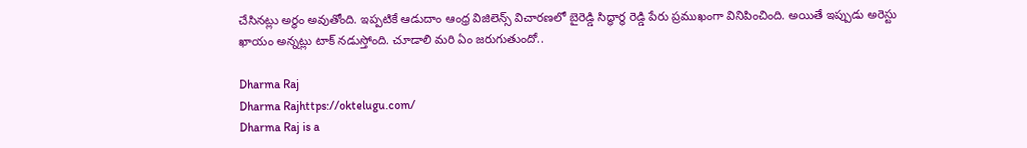చేసినట్లు అర్థం అవుతోంది. ఇప్పటికే ఆడుదాం ఆంధ్ర విజిలెన్స్ విచారణలో బైరెడ్డి సిద్ధార్థ రెడ్డి పేరు ప్రముఖంగా వినిపించింది. అయితే ఇప్పుడు అరెస్టు ఖాయం అన్నట్లు టాక్ నడుస్తోంది. చూడాలి మరి ఏం జరుగుతుందో..

Dharma Raj
Dharma Rajhttps://oktelugu.com/
Dharma Raj is a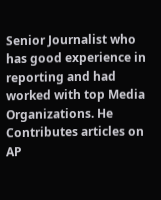Senior Journalist who has good experience in reporting and had worked with top Media Organizations. He Contributes articles on AP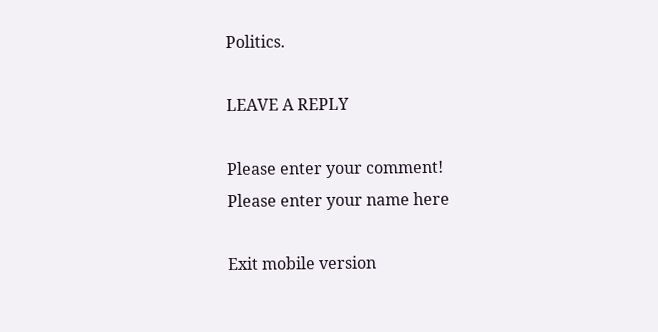Politics.

LEAVE A REPLY

Please enter your comment!
Please enter your name here

Exit mobile version